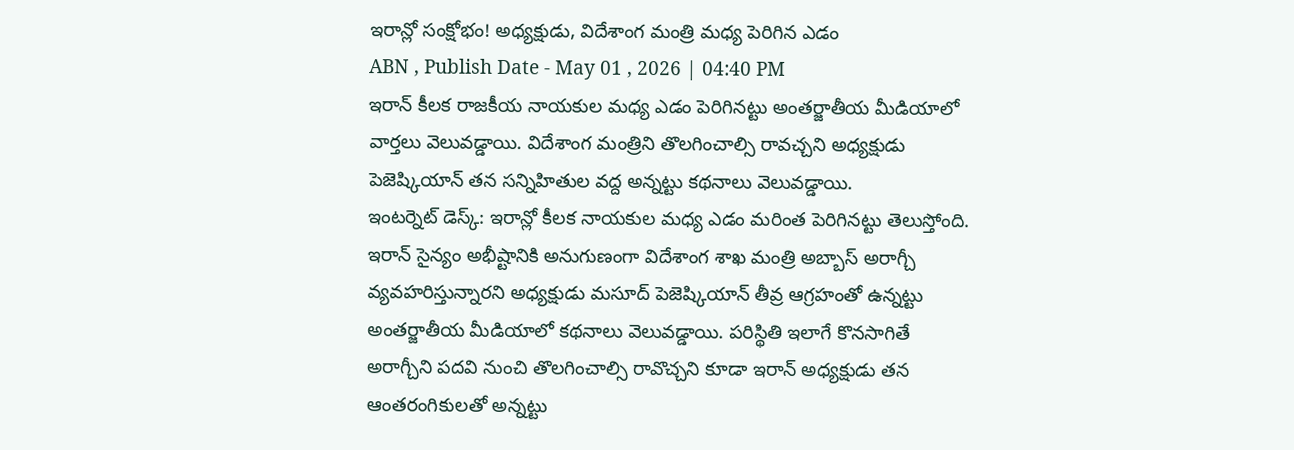ఇరాన్లో సంక్షోభం! అధ్యక్షుడు, విదేశాంగ మంత్రి మధ్య పెరిగిన ఎడం
ABN , Publish Date - May 01 , 2026 | 04:40 PM
ఇరాన్ కీలక రాజకీయ నాయకుల మధ్య ఎడం పెరిగినట్టు అంతర్జాతీయ మీడియాలో వార్తలు వెలువడ్డాయి. విదేశాంగ మంత్రిని తొలగించాల్సి రావచ్చని అధ్యక్షుడు పెజెష్కియాన్ తన సన్నిహితుల వద్ద అన్నట్టు కథనాలు వెలువడ్డాయి.
ఇంటర్నెట్ డెస్క్: ఇరాన్లో కీలక నాయకుల మధ్య ఎడం మరింత పెరిగినట్టు తెలుస్తోంది. ఇరాన్ సైన్యం అభీష్టానికి అనుగుణంగా విదేశాంగ శాఖ మంత్రి అబ్బాస్ అరాగ్చీ వ్యవహరిస్తున్నారని అధ్యక్షుడు మసూద్ పెజెష్కియాన్ తీవ్ర ఆగ్రహంతో ఉన్నట్టు అంతర్జాతీయ మీడియాలో కథనాలు వెలువడ్డాయి. పరిస్థితి ఇలాగే కొనసాగితే అరాగ్చీని పదవి నుంచి తొలగించాల్సి రావొచ్చని కూడా ఇరాన్ అధ్యక్షుడు తన ఆంతరంగికులతో అన్నట్టు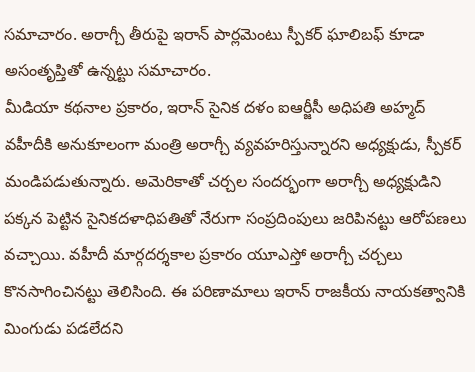సమాచారం. అరాగ్చీ తీరుపై ఇరాన్ పార్లమెంటు స్పీకర్ ఘాలిబఫ్ కూడా అసంతృప్తితో ఉన్నట్టు సమాచారం.
మీడియా కథనాల ప్రకారం, ఇరాన్ సైనిక దళం ఐఆర్జీసీ అధిపతి అహ్మద్ వహీదీకి అనుకూలంగా మంత్రి అరాగ్చీ వ్యవహరిస్తున్నారని అధ్యక్షుడు, స్పీకర్ మండిపడుతున్నారు. అమెరికాతో చర్చల సందర్భంగా అరాగ్చీ అధ్యక్షుడిని పక్కన పెట్టిన సైనికదళాధిపతితో నేరుగా సంప్రదింపులు జరిపినట్టు ఆరోపణలు వచ్చాయి. వహీదీ మార్గదర్శకాల ప్రకారం యూఎస్తో అరాగ్చీ చర్చలు కొనసాగించినట్టు తెలిసింది. ఈ పరిణామాలు ఇరాన్ రాజకీయ నాయకత్వానికి మింగుడు పడలేదని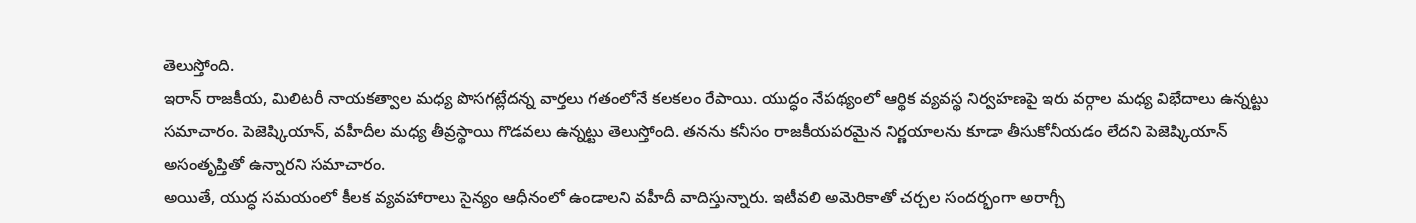తెలుస్తోంది.
ఇరాన్ రాజకీయ, మిలిటరీ నాయకత్వాల మధ్య పొసగట్లేదన్న వార్తలు గతంలోనే కలకలం రేపాయి. యుద్ధం నేపథ్యంలో ఆర్థిక వ్యవస్థ నిర్వహణపై ఇరు వర్గాల మధ్య విభేదాలు ఉన్నట్టు సమాచారం. పెజెష్కియాన్, వహీదీల మధ్య తీవ్రస్థాయి గొడవలు ఉన్నట్టు తెలుస్తోంది. తనను కనీసం రాజకీయపరమైన నిర్ణయాలను కూడా తీసుకోనీయడం లేదని పెజెష్కియాన్ అసంతృప్తితో ఉన్నారని సమాచారం.
అయితే, యుద్ధ సమయంలో కీలక వ్యవహారాలు సైన్యం ఆధీనంలో ఉండాలని వహీదీ వాదిస్తున్నారు. ఇటీవలి అమెరికాతో చర్చల సందర్భంగా అరాగ్చీ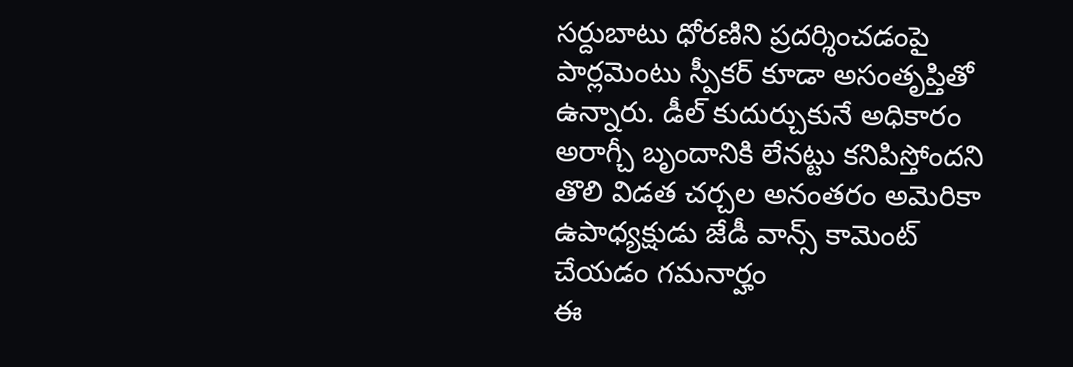సర్దుబాటు ధోరణిని ప్రదర్శించడంపై పార్లమెంటు స్పీకర్ కూడా అసంతృప్తితో ఉన్నారు. డీల్ కుదుర్చుకునే అధికారం అరాగ్చీ బృందానికి లేనట్టు కనిపిస్తోందని తొలి విడత చర్చల అనంతరం అమెరికా ఉపాధ్యక్షుడు జేడీ వాన్స్ కామెంట్ చేయడం గమనార్హం
ఈ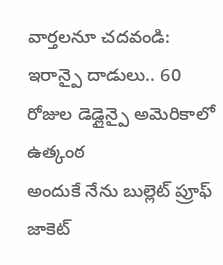వార్తలనూ చదవండి:
ఇరాన్పై దాడులు.. 60 రోజుల డెడ్లైన్పై అమెరికాలో ఉత్కంఠ
అందుకే నేను బుల్లెట్ ప్రూఫ్ జాకెట్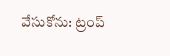వేసుకోను: ట్రంప్